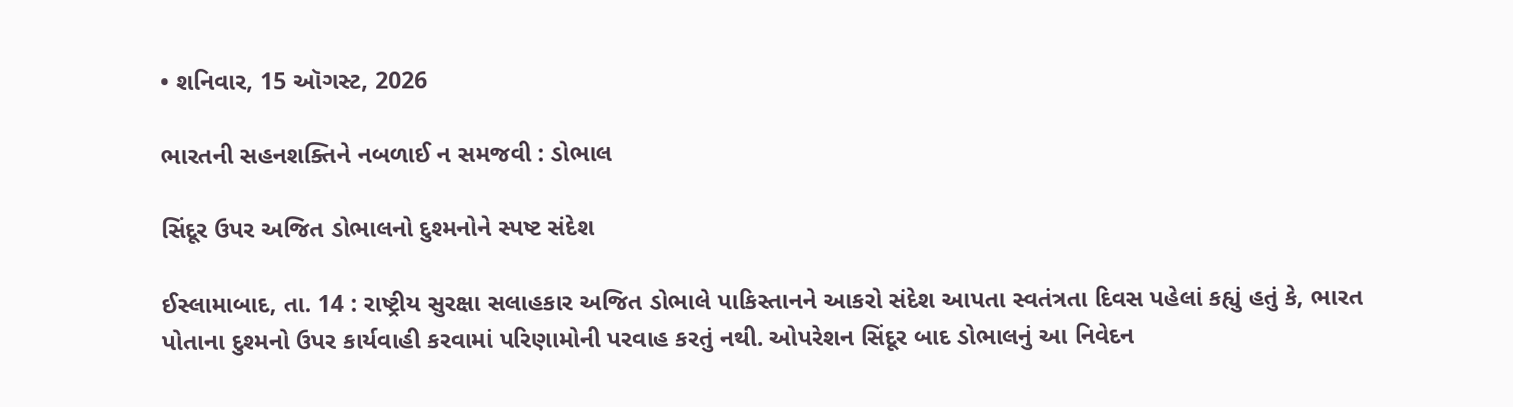• શનિવાર, 15 ઑગસ્ટ, 2026

ભારતની સહનશક્તિને નબળાઈ ન સમજવી : ડોભાલ

સિંદૂર ઉપર અજિત ડોભાલનો દુશ્મનોને સ્પષ્ટ સંદેશ

ઈસ્લામાબાદ, તા. 14 : રાષ્ટ્રીય સુરક્ષા સલાહકાર અજિત ડોભાલે પાકિસ્તાનને આકરો સંદેશ આપતા સ્વતંત્રતા દિવસ પહેલાં કહ્યું હતું કે, ભારત પોતાના દુશ્મનો ઉપર કાર્યવાહી કરવામાં પરિણામોની પરવાહ કરતું નથી. ઓપરેશન સિંદૂર બાદ ડોભાલનું આ નિવેદન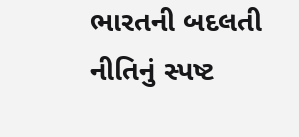ભારતની બદલતી નીતિનું સ્પષ્ટ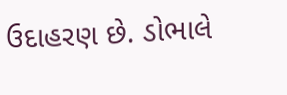ઉદાહરણ છે. ડોભાલે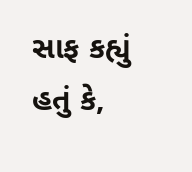સાફ કહ્યું હતું કે,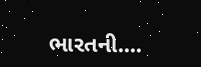ભારતની....